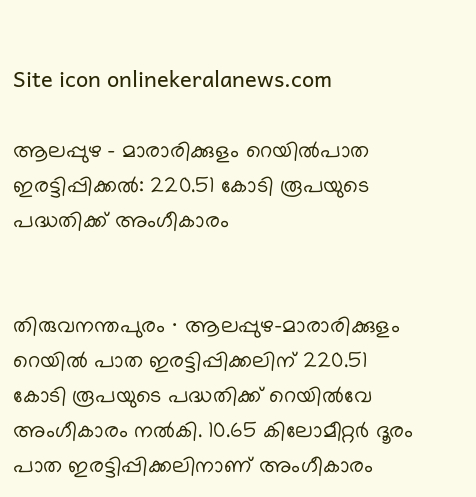Site icon onlinekeralanews.com

ആലപ്പുഴ – മാരാരിക്കുളം റെയിൽപാത ഇരട്ടിപ്പിക്കൽ: 220.51 കോടി രൂപയുടെ പദ്ധതിക്ക് അംഗീകാരം


തിരുവനന്തപുരം ∙ ആലപ്പുഴ-മാരാരിക്കുളം റെയില്‍ പാത ഇരട്ടിപ്പിക്കലിന് 220.51 കോടി രൂപയുടെ പദ്ധതിക്ക് റെയില്‍വേ അംഗീകാരം നല്‍കി. 10.65 കിലോമീറ്റര്‍ ദൂരം പാത ഇരട്ടിപ്പിക്കലിനാണ് അംഗീകാരം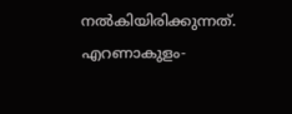നല്‍കിയിരിക്കുന്നത്. എറണാകുളം-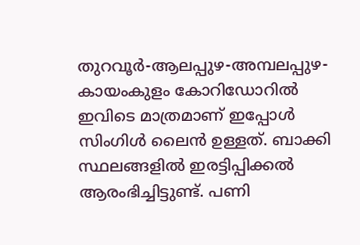തുറവൂര്‍-ആലപ്പുഴ-അമ്പലപ്പുഴ-കായംകുളം കോറിഡോറില്‍ ഇവിടെ മാത്രമാണ് ഇപ്പോള്‍ സിംഗിള്‍ ലൈന്‍ ഉള്ളത്. ബാക്കി സ്ഥലങ്ങളില്‍ ഇരട്ടിപ്പിക്കല്‍ ആരംഭിച്ചിട്ടുണ്ട്. പണി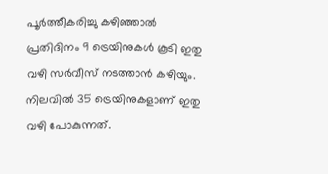പൂര്‍ത്തീകരിച്ചു കഴിഞ്ഞാല്‍ പ്രതിദിനം 9 ട്രെയിനുകള്‍ കൂടി ഇതു വഴി സര്‍വീസ് നടത്താന്‍ കഴിയും. നിലവില്‍ 35 ട്രെയിനുകളാണ് ഇതു വഴി പോകുന്നത്.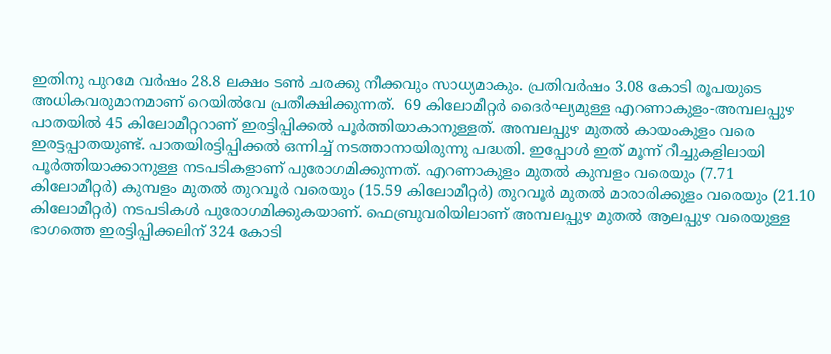ഇതിനു പുറമേ വര്‍ഷം 28.8 ലക്ഷം ടണ്‍ ചരക്കു നീക്കവും സാധ്യമാകും. പ്രതിവര്‍ഷം 3.08 കോടി രൂപയുടെ അധികവരുമാനമാണ് റെയില്‍വേ പ്രതീക്ഷിക്കുന്നത്.  69 കിലോമീറ്റര്‍ ദൈര്‍ഘ്യമുള്ള എറണാകുളം-അമ്പലപ്പുഴ പാതയില്‍ 45 കിലോമീറ്ററാണ് ഇരട്ടിപ്പിക്കല്‍ പൂര്‍ത്തിയാകാനുള്ളത്. അമ്പലപ്പുഴ മുതല്‍ കായംകുളം വരെ ഇരട്ടപ്പാതയുണ്ട്. പാതയിരട്ടിപ്പിക്കല്‍ ഒന്നിച്ച് നടത്താനായിരുന്നു പദ്ധതി. ഇപ്പോള്‍ ഇത് മൂന്ന് റീച്ചുകളിലായി പൂര്‍ത്തിയാക്കാനുള്ള നടപടികളാണ് പുരോഗമിക്കുന്നത്. എറണാകുളം മുതല്‍ കുമ്പളം വരെയും (7.71 കിലോമീറ്റര്‍) കുമ്പളം മുതല്‍ തുറവൂര്‍ വരെയും (15.59 കിലോമീറ്റര്‍) തുറവൂര്‍ മുതല്‍ മാരാരിക്കുളം വരെയും (21.10 കിലോമീറ്റര്‍) നടപടികള്‍ പുരോഗമിക്കുകയാണ്. ഫെബ്രുവരിയിലാണ് അമ്പലപ്പുഴ മുതല്‍ ആലപ്പുഴ വരെയുള്ള ഭാഗത്തെ ഇരട്ടിപ്പിക്കലിന് 324 കോടി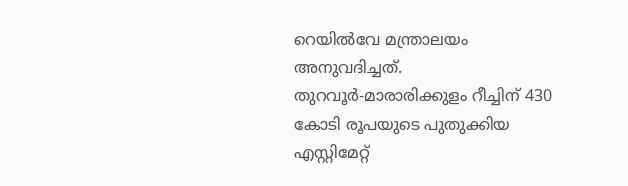റെയില്‍വേ മന്ത്രാലയം അനുവദിച്ചത്. തുറവൂര്‍-മാരാരിക്കുളം റീച്ചിന് 430 കോടി രൂപയുടെ പുതുക്കിയ എസ്റ്റിമേറ്റ്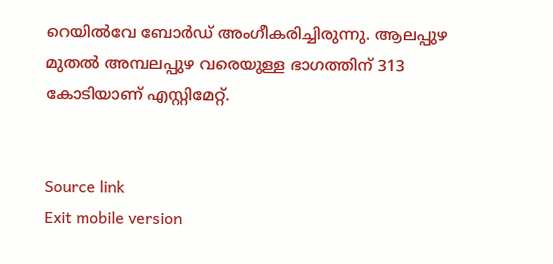റെയില്‍വേ ബോര്‍ഡ് അംഗീകരിച്ചിരുന്നു. ആലപ്പുഴ മുതല്‍ അമ്പലപ്പുഴ വരെയുള്ള ഭാഗത്തിന് 313 കോടിയാണ് എസ്റ്റിമേറ്റ്.


Source link
Exit mobile version